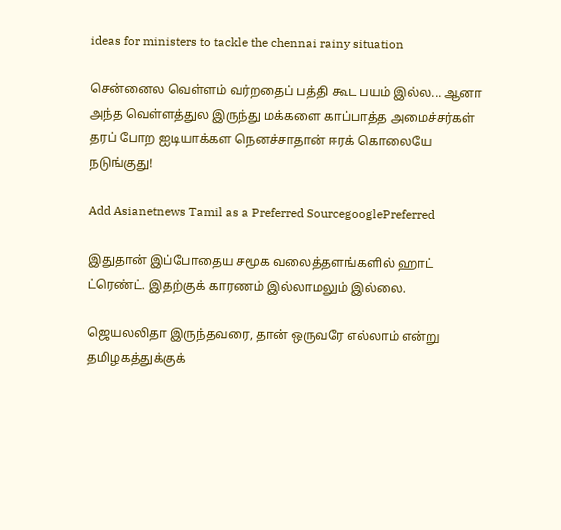ideas for ministers to tackle the chennai rainy situation

சென்னைல வெள்ளம் வர்றதைப் பத்தி கூட பயம் இல்ல... ஆனா அந்த வெள்ளத்துல இருந்து மக்களை காப்பாத்த அமைச்சர்கள் தரப் போற ஐடியாக்கள நெனச்சாதான் ஈரக் கொலையே நடுங்குது!

Add Asianetnews Tamil as a Preferred SourcegooglePreferred

இதுதான் இப்போதைய சமூக வலைத்தளங்களில் ஹாட் ட்ரெண்ட். இதற்குக் காரணம் இல்லாமலும் இல்லை.

ஜெயலலிதா இருந்தவரை, தான் ஒருவரே எல்லாம் என்று தமிழகத்துக்குக்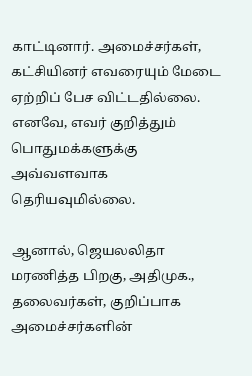காட்டினார். அமைச்சர்கள், கட்சியினர் எவரையும் மேடை ஏற்றிப் பேச விட்டதில்லை. எனவே, எவர் குறித்தும் பொதுமக்களுக்கு அவ்வளவாக தெரியவுமில்லை.

ஆனால், ஜெயலலிதா மரணித்த பிறகு, அதிமுக., தலைவர்கள், குறிப்பாக அமைச்சர்களின்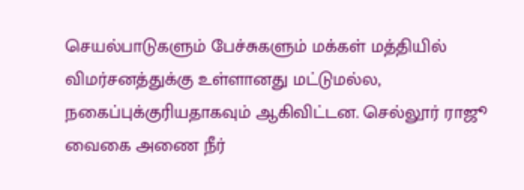செயல்பாடுகளும் பேச்சுகளும் மக்கள் மத்தியில் விமர்சனத்துக்கு உள்ளானது மட்டுமல்ல, நகைப்புக்குரியதாகவும் ஆகிவிட்டன. செல்லூர் ராஜூ வைகை அணை நீர்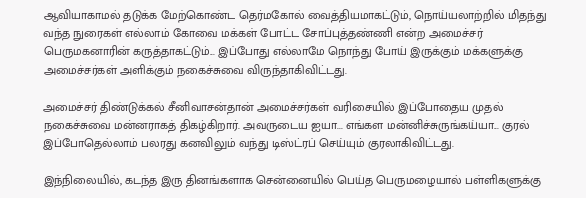ஆவியாகாமல் தடுக்க மேற்கொண்ட தெர்மகோல் வைத்தியமாகட்டும், நொய்யலாற்றில் மிதந்து வந்த நுரைகள் எல்லாம் கோவை மக்கள் போட்ட சோப்புத்தண்ணி என்ற அமைச்சர் பெருமகனாரின் கருத்தாகட்டும்... இப்போது எல்லாமே நொந்து போய் இருக்கும் மக்களுக்கு அமைச்சர்கள் அளிக்கும் நகைச்சுவை விருந்தாகிவிட்டது.

அமைச்சர் திண்டுக்கல் சீனிவாசன்தான் அமைச்சர்கள் வரிசையில் இப்போதைய முதல் நகைச்சுவை மன்னராகத் திகழ்கிறார். அவருடைய ஐயா... எங்கள மன்னிச்சுருங்கய்யா... குரல் இப்போதெல்லாம் பலரது கனவிலும் வந்து டிஸ்ட்ரப் செய்யும் குரலாகிவிட்டது.

இந்நிலையில், கடந்த இரு தினங்களாக சென்னையில் பெய்த பெருமழையால் பள்ளிகளுக்கு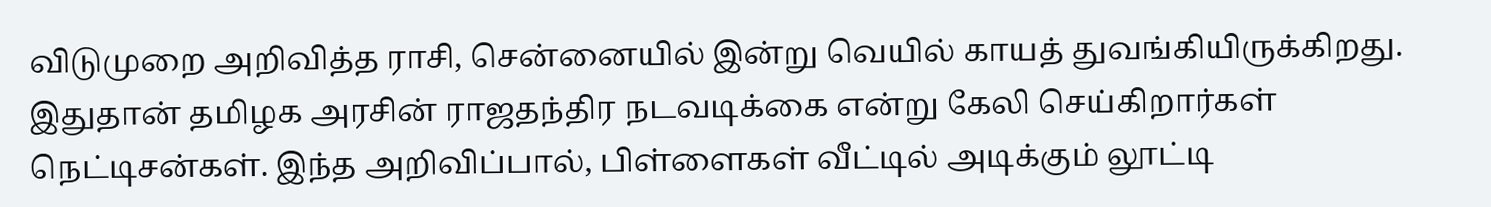விடுமுறை அறிவித்த ராசி, சென்னையில் இன்று வெயில் காயத் துவங்கியிருக்கிறது. இதுதான் தமிழக அரசின் ராஜதந்திர நடவடிக்கை என்று கேலி செய்கிறார்கள் நெட்டிசன்கள். இந்த அறிவிப்பால், பிள்ளைகள் வீட்டில் அடிக்கும் லூட்டி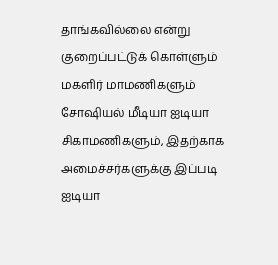தாங்கவில்லை என்று குறைப்பட்டுக் கொள்ளும் மகளிர் மாமணிகளும் சோஷியல் மீடியா ஐடியா சிகாமணிகளும், இதற்காக அமைச்சர்களுக்கு இப்படி ஐடியா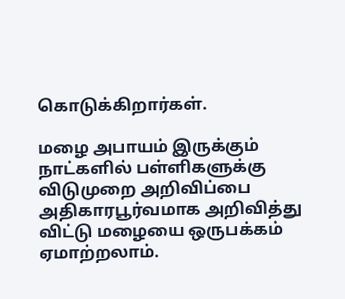கொடுக்கிறார்கள்.

மழை அபாயம் இருக்கும் நாட்களில் பள்ளிகளுக்கு விடுமுறை அறிவிப்பை அதிகாரபூர்வமாக அறிவித்து விட்டு மழையை ஒருபக்கம் ஏமாற்றலாம்.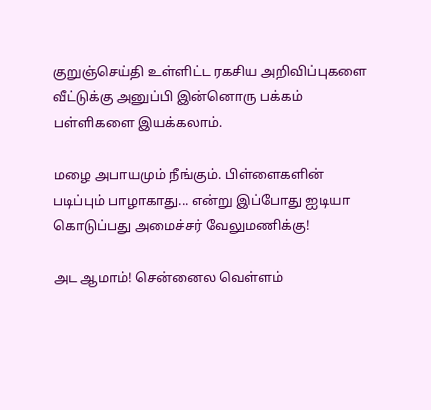குறுஞ்செய்தி உள்ளிட்ட ரகசிய அறிவிப்புகளை வீட்டுக்கு அனுப்பி இன்னொரு பக்கம் பள்ளிகளை இயக்கலாம்.

மழை அபாயமும் நீங்கும். பிள்ளைகளின் படிப்பும் பாழாகாது... என்று இப்போது ஐடியா கொடுப்பது அமைச்சர் வேலுமணிக்கு!

அட ஆமாம்! சென்னைல வெள்ளம்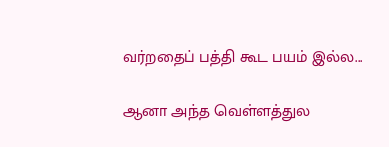வர்றதைப் பத்தி கூட பயம் இல்ல...

ஆனா அந்த வெள்ளத்துல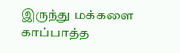இருந்து மக்களை காப்பாத்த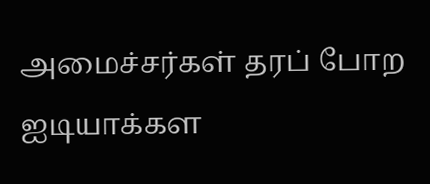அமைச்சர்கள் தரப் போற ஐடியாக்கள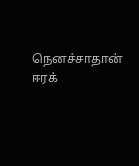நெனச்சாதான் ஈரக்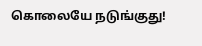கொலையே நடுங்குது!